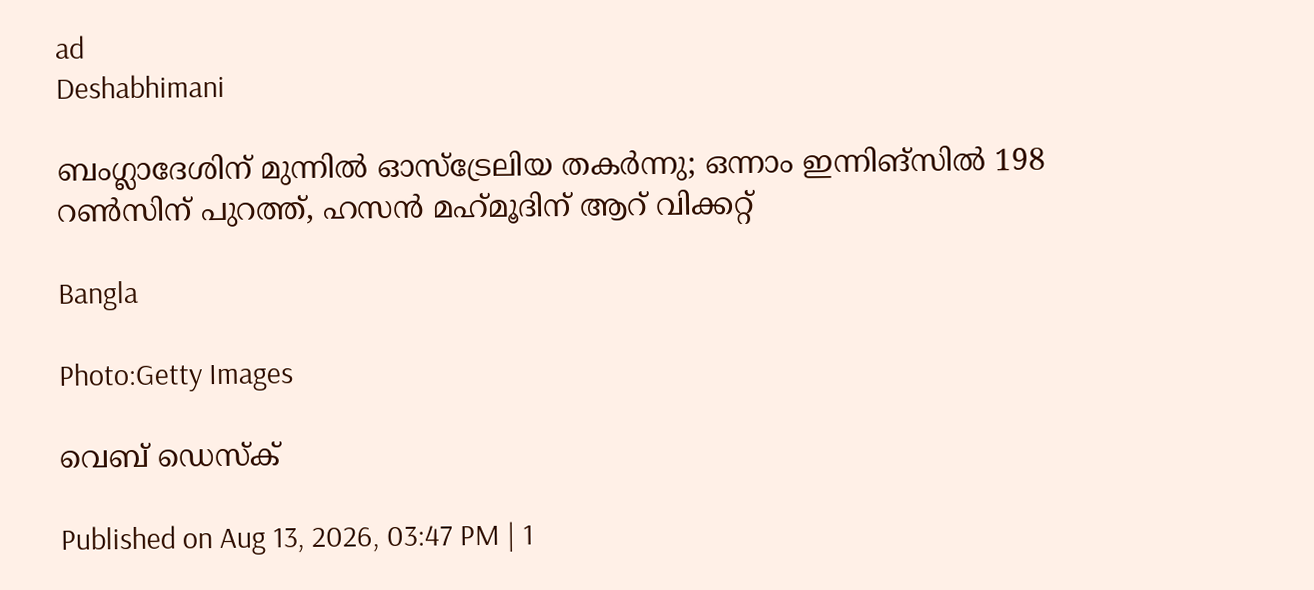ad
Deshabhimani

ബംഗ്ലാദേശിന് മുന്നിൽ ഓസ്‌ട്രേലിയ തകർന്നു; ഒന്നാം ഇന്നിങ്സിൽ 198 റൺസിന് പുറത്ത്, ഹസൻ മഹ്‌മൂദിന് ആറ് വിക്കറ്റ്

Bangla

Photo:Getty Images

വെബ് ഡെസ്ക്

Published on Aug 13, 2026, 03:47 PM | 1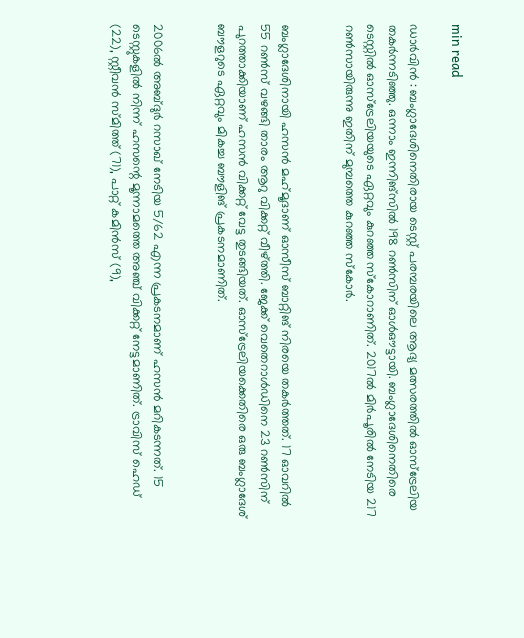min read

ഡാർവിൻ : ബംഗ്ലാദേശിനെതിരായ ടെസ്റ്റ് പരമ്പരയിലെ ആദ്യ മത്സരത്തിൽ ഓസ്‌ട്രേലിയ തകർന്നടിഞ്ഞു. ഒന്നാം ഇന്നിങ്‌സിൽ 198 റൺസിന് ഓൾഔട്ടായി. ബംഗ്ലാദേശിനെതിരെ ടെസ്റ്റിൽ ഓസ്‌ട്രേലിയയുടെ ഏറ്റവും കുറഞ്ഞ സ്‌കോറാണിത്. 2017ൽ മിർപൂരിൽ നേടിയ 217 റൺസായിരുന്നു ഇതിന് മുമ്പത്തെ കുറഞ്ഞ സ്‌കോർ.


ബംഗ്ലാദേശിനായി ഹസൻ മഹ്‌മൂദാണ് ഓസീസ് ബാറ്റിങ് നിരയെ തകർത്തത്. 17 ഓവറിൽ 55 റൺസ് വഴങ്ങി താരം ആറു വിക്കറ്റ് വീഴ്ത്തി. ജേക്ക് വെതെറാൾഡിനെ 23 റൺസിന് പുറത്താക്കിയാണ് ഹസൻ വിക്കറ്റ് വേട്ട തുടങ്ങിയത്. ഓസ്‌ട്രേലിയക്കെതിരെ ഒരു ബംഗ്ലാദേശ് ബൗളറുടെ ഏറ്റവും മികച്ച ബൗളിങ് പ്രകടനമാണിത്.


2006ൽ അബ്ദുർ റസാഖ് നേടിയ 5/62 എന്ന പ്രകടനമാണ് ഹസൻ മറികടന്നത്. 15 ടെസ്റ്റുകളിൽ നിന്ന് ഹസന്റെ മൂന്നാമത്തെ അഞ്ച് വിക്കറ്റ് നേട്ടമാണിത്. ട്രാവിസ് ഹെഡ് (22), സ്റ്റീവൻ സ്മിത്ത് (71), പാറ്റ് കമിൻസ് (9),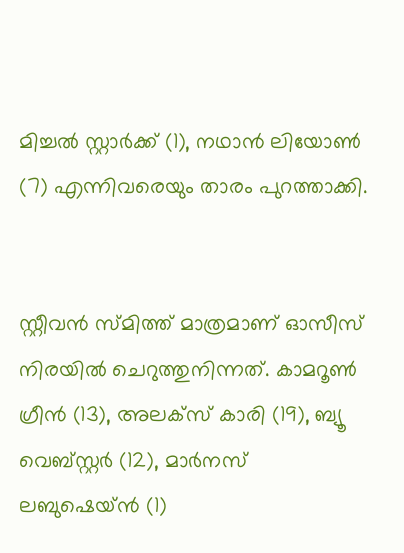മിച്ചൽ സ്റ്റാർക്ക് (1), നഥാൻ ലിയോൺ (7) എന്നിവരെയും താരം പുറത്താക്കി.


സ്റ്റീവൻ സ്മിത്ത് മാത്രമാണ് ഓസീസ് നിരയിൽ ചെറുത്തുനിന്നത്. കാമറൂൺ ഗ്രീൻ (13), അലക്സ് കാരി (19), ബ്യൂ വെബ്സ്റ്റർ (12), മാർനസ് ലബുഷെയ്ൻ (1)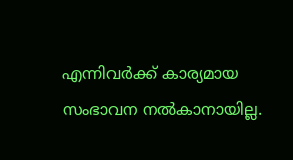എന്നിവർക്ക് കാര്യമായ സംഭാവന നൽകാനായില്ല.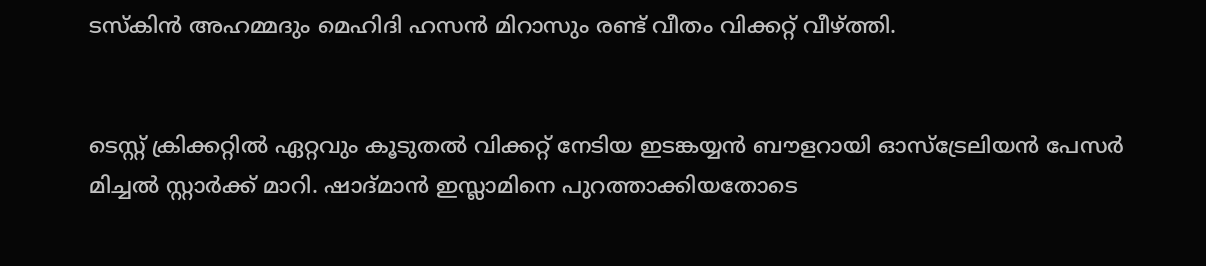ടസ്‌കിൻ അഹമ്മദും മെഹിദി ഹസൻ മിറാസും രണ്ട് വീതം വിക്കറ്റ് വീഴ്ത്തി.


ടെസ്റ്റ് ക്രിക്കറ്റിൽ ഏറ്റവും കൂടുതൽ വിക്കറ്റ് നേടിയ ഇടങ്കയ്യൻ ബൗളറായി ഓസ്‌ട്രേലിയൻ പേസർ മിച്ചൽ സ്റ്റാർക്ക് മാറി. ഷാദ്മാൻ ഇസ്ലാമിനെ പുറത്താക്കിയതോടെ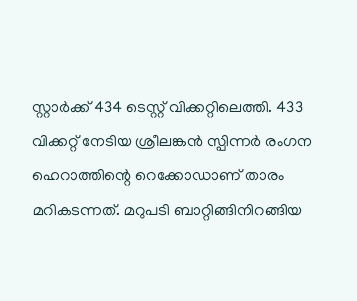സ്റ്റാർക്ക് 434 ടെസ്റ്റ് വിക്കറ്റിലെത്തി. 433 വിക്കറ്റ് നേടിയ ശ്രീലങ്കൻ സ്പിന്നർ രംഗന ഹെറാത്തിന്റെ റെക്കോഡാണ് താരം മറികടന്നത്. മറുപടി ബാറ്റിങ്ങിനിറങ്ങിയ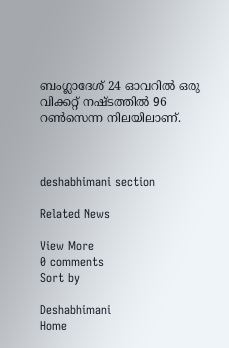ബംഗ്ലാദേശ് 24 ഓവറിൽ ഒരു വിക്കറ്റ് നഷ്ടത്തിൽ 96 റൺസെന്ന നിലയിലാണ്.



deshabhimani section

Related News

View More
0 comments
Sort by

Deshabhimani
Home